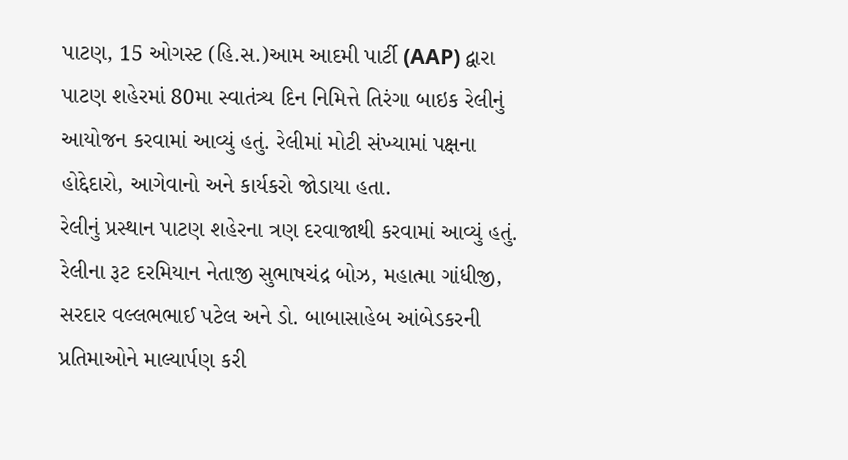પાટણ, 15 ઓગસ્ટ (હિ.સ.)આમ આદમી પાર્ટી (AAP) દ્વારા પાટણ શહેરમાં 80મા સ્વાતંત્ર્ય દિન નિમિત્તે તિરંગા બાઇક રેલીનું આયોજન કરવામાં આવ્યું હતું. રેલીમાં મોટી સંખ્યામાં પક્ષના હોદ્દેદારો, આગેવાનો અને કાર્યકરો જોડાયા હતા.
રેલીનું પ્રસ્થાન પાટણ શહેરના ત્રણ દરવાજાથી કરવામાં આવ્યું હતું. રેલીના રૂટ દરમિયાન નેતાજી સુભાષચંદ્ર બોઝ, મહાત્મા ગાંધીજી, સરદાર વલ્લભભાઈ પટેલ અને ડો. બાબાસાહેબ આંબેડકરની પ્રતિમાઓને માલ્યાર્પણ કરી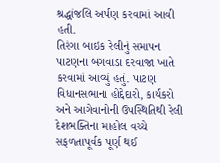શ્રદ્ધાંજલિ અર્પણ કરવામાં આવી હતી.
તિરંગા બાઇક રેલીનું સમાપન પાટણના બગવાડા દરવાજા ખાતે કરવામાં આવ્યું હતું. પાટણ વિધાનસભાના હોદ્દેદારો, કાર્યકરો અને આગેવાનોની ઉપસ્થિતિથી રેલી દેશભક્તિના માહોલ વચ્ચે સફળતાપૂર્વક પૂર્ણ થઈ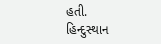હતી.
હિન્દુસ્થાન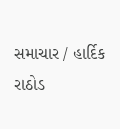સમાચાર / હાર્દિક રાઠોડ